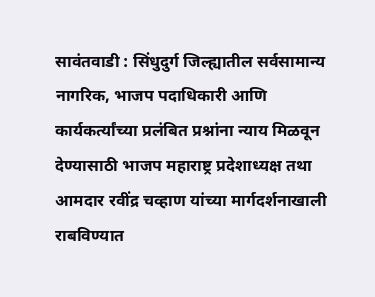सावंतवाडी : सिंधुदुर्ग जिल्ह्यातील सर्वसामान्य नागरिक, भाजप पदाधिकारी आणि कार्यकर्त्यांच्या प्रलंबित प्रश्नांना न्याय मिळवून देण्यासाठी भाजप महाराष्ट्र प्रदेशाध्यक्ष तथा आमदार रवींद्र चव्हाण यांच्या मार्गदर्शनाखाली राबविण्यात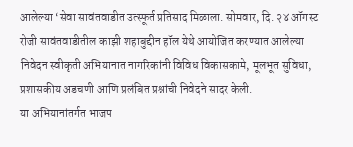आलेल्या ‘सेवा सावंतवाडीत उत्स्फूर्त प्रतिसाद मिळाला. सोमवार, दि. २४ ऑगस्ट रोजी सावंतवाडीतील काझी शहाबुद्दीन हॉल येथे आयोजित करण्यात आलेल्या निवेदन स्वीकृती अभियानात नागरिकांनी विविध विकासकामे, मूलभूत सुविधा, प्रशासकीय अडचणी आणि प्रलंबित प्रश्नांची निवेदने सादर केली.
या अभियानांतर्गत भाजप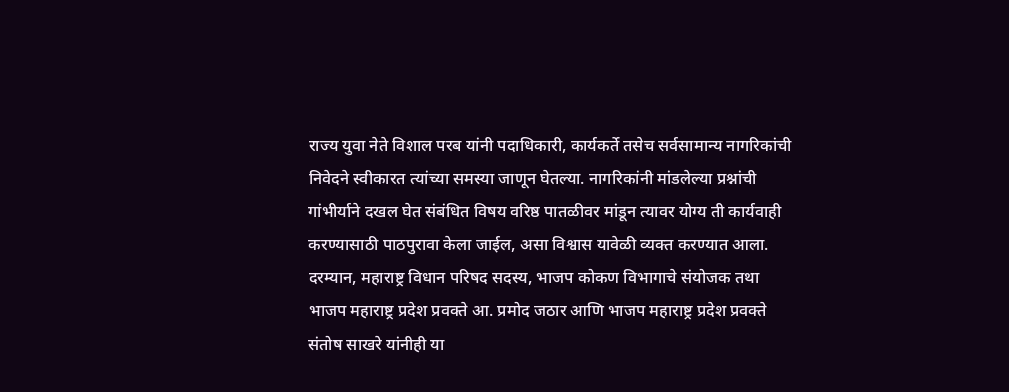राज्य युवा नेते विशाल परब यांनी पदाधिकारी, कार्यकर्ते तसेच सर्वसामान्य नागरिकांची निवेदने स्वीकारत त्यांच्या समस्या जाणून घेतल्या. नागरिकांनी मांडलेल्या प्रश्नांची गांभीर्याने दखल घेत संबंधित विषय वरिष्ठ पातळीवर मांडून त्यावर योग्य ती कार्यवाही करण्यासाठी पाठपुरावा केला जाईल, असा विश्वास यावेळी व्यक्त करण्यात आला.
दरम्यान, महाराष्ट्र विधान परिषद सदस्य, भाजप कोकण विभागाचे संयोजक तथा भाजप महाराष्ट्र प्रदेश प्रवक्ते आ. प्रमोद जठार आणि भाजप महाराष्ट्र प्रदेश प्रवक्ते संतोष साखरे यांनीही या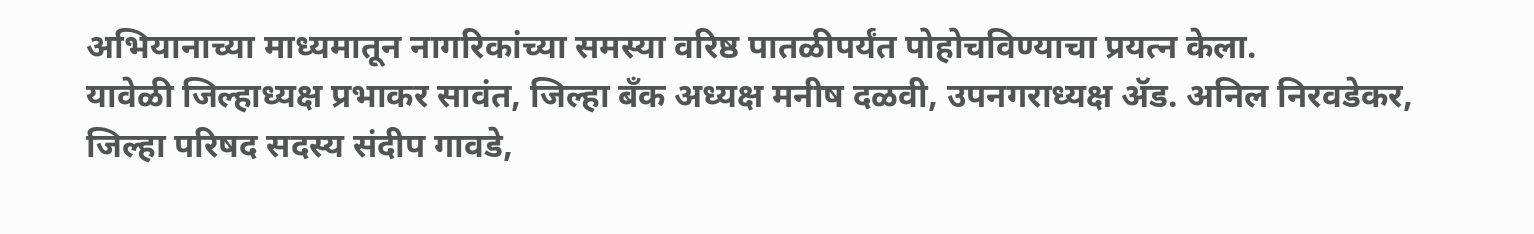अभियानाच्या माध्यमातून नागरिकांच्या समस्या वरिष्ठ पातळीपर्यंत पोहोचविण्याचा प्रयत्न केला.
यावेळी जिल्हाध्यक्ष प्रभाकर सावंत, जिल्हा बँक अध्यक्ष मनीष दळवी, उपनगराध्यक्ष ॲड. अनिल निरवडेकर, जिल्हा परिषद सदस्य संदीप गावडे,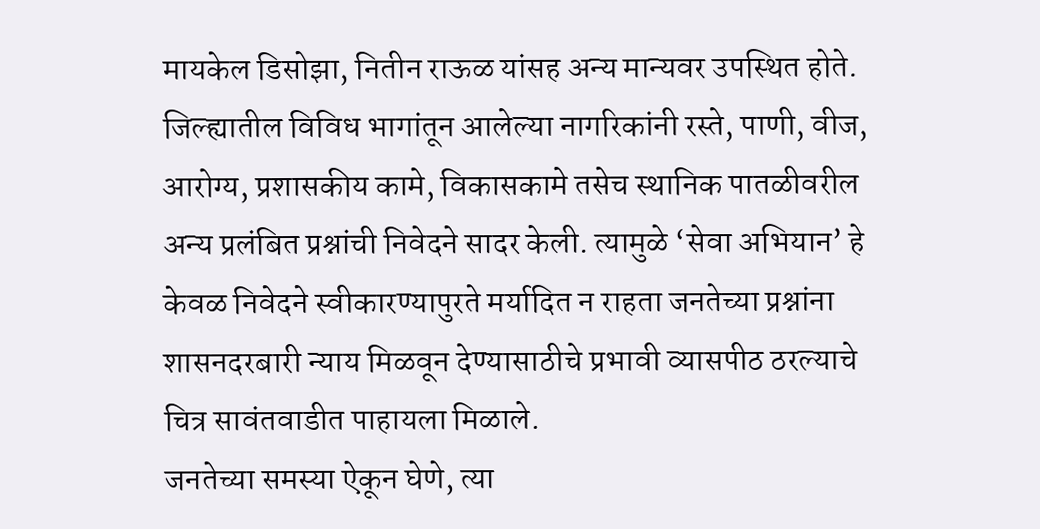मायकेल डिसोझा, नितीन राऊळ यांसह अन्य मान्यवर उपस्थित होते.
जिल्ह्यातील विविध भागांतून आलेल्या नागरिकांनी रस्ते, पाणी, वीज, आरोग्य, प्रशासकीय कामे, विकासकामे तसेच स्थानिक पातळीवरील अन्य प्रलंबित प्रश्नांची निवेदने सादर केली. त्यामुळे ‘सेवा अभियान’ हे केवळ निवेदने स्वीकारण्यापुरते मर्यादित न राहता जनतेच्या प्रश्नांना शासनदरबारी न्याय मिळवून देण्यासाठीचे प्रभावी व्यासपीठ ठरल्याचे चित्र सावंतवाडीत पाहायला मिळाले.
जनतेच्या समस्या ऐकून घेणे, त्या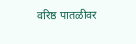वरिष्ठ पातळीवर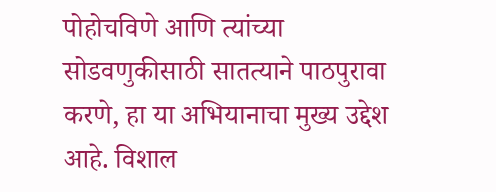पोहोचविणे आणि त्यांच्या सोडवणुकीसाठी सातत्याने पाठपुरावा करणे, हा या अभियानाचा मुख्य उद्देश आहे. विशाल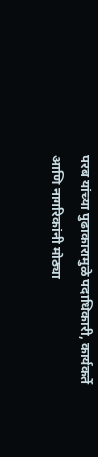परब यांच्या पुढाकारामुळे पदाधिकारी, कार्यकर्ते आणि नागरिकांनी मोठ्या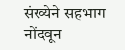संख्येने सहभाग नोंदवून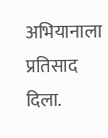अभियानाला प्रतिसाद दिला.